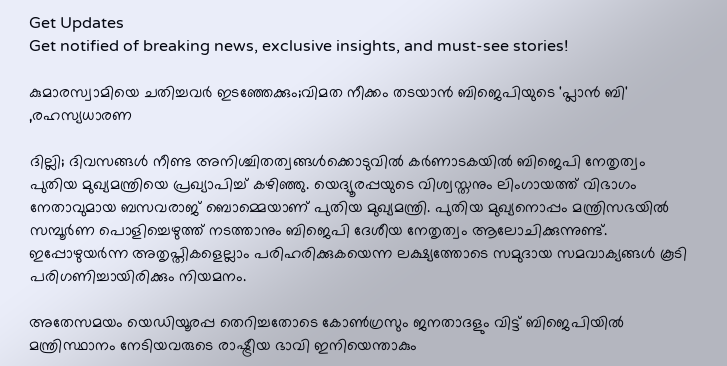Get Updates
Get notified of breaking news, exclusive insights, and must-see stories!

കുമാരസ്വാമിയെ ചതിച്ചവർ ഇടഞ്ഞേക്കും;വിമത നീക്കം തടയാൻ ബിജെപിയുടെ 'പ്ലാൻ ബി' ,രഹസ്യധാരണ

ദില്ലി; ദിവസങ്ങൾ നീണ്ട അനിശ്ചിതത്വങ്ങൾക്കൊടുവിൽ കർണാടകയിൽ ബിജെപി നേതൃത്വം പുതിയ മുഖ്യമന്ത്രിയെ പ്രഖ്യാപിച്ച് കഴിഞ്ഞു. യെദ്യൂരപ്പയുടെ വിശ്വസ്തനും ലിംഗായത്ത് വിഭാഗം നേതാവുമായ ബസവരാജ് ബൊമ്മെയാണ് പുതിയ മുഖ്യമന്ത്രി. പുതിയ മുഖ്യനൊപ്പം മന്ത്രിസഭയിൽ സമ്പൂർണ പൊളിച്ചെഴുത്ത് നടത്താനും ബിജെപി ദേശീയ നേതൃത്വം ആലോചിക്കുന്നുണ്ട്. ഇപ്പോഴുയർന്ന അതൃപ്തികളെല്ലാം പരിഹരിക്കുകയെന്ന ലക്ഷ്യത്തോടെ സമുദായ സമവാക്യങ്ങൾ കൂടി പരിഗണിച്ചായിരിക്കും നിയമനം.

അതേസമയം യെഡിയൂരപ്പ തെറിച്ചതോടെ കോൺഗ്രസും ജനതാദളും വിട്ട് ബിജെപിയിൽ മന്ത്രിസ്ഥാനം നേടിയവരുടെ രാഷ്ട്രീയ ഭാവി ഇനിയെന്താകും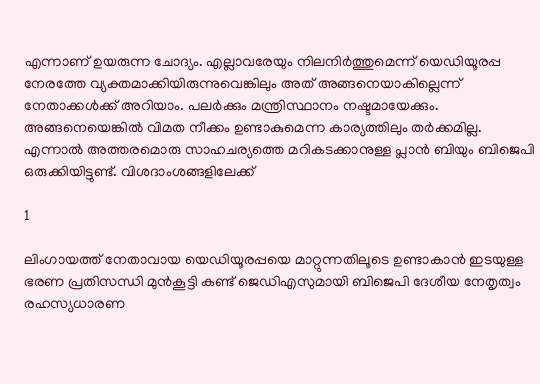എന്നാണ് ഉയരുന്ന ചോദ്യം. എല്ലാവരേയും നിലനിർത്തുമെന്ന് യെഡിയൂരപ്പ നേരത്തേ വ്യക്തമാക്കിയിരുന്നുവെങ്കിലും അത് അങ്ങനെയാകില്ലെന്ന് നേതാക്കൾക്ക് അറിയാം. പലർക്കും മന്ത്രിസ്ഥാനം നഷ്ടമായേക്കും. അങ്ങനെയെങ്കിൽ വിമത നീക്കം ഉണ്ടാകുമെന്ന കാര്യത്തിലും തർക്കമില്ല. എന്നാൽ അത്തരമൊരു സാഹചര്യത്തെ മറികടക്കാനുള്ള പ്ലാൻ ബിയും ബിജെപി ഒരുക്കിയിട്ടുണ്ട്. വിശദാംശങ്ങളിലേക്ക്

1

ലിംഗായത്ത് നേതാവായ യെഡിയൂരപ്പയെ മാറ്റുന്നതിലൂടെ ഉണ്ടാകാൻ ഇടയുള്ള ഭരണ പ്രതിസന്ധി മുൻകൂട്ടി കണ്ട് ജെഡിഎസുമായി ബിജെപി ദേശീയ നേതൃത്വം രഹസ്യധാരണ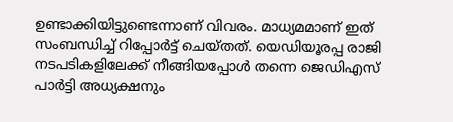ഉണ്ടാക്കിയിട്ടുണ്ടെന്നാണ് വിവരം. മാധ്യമമാണ് ഇത് സംബന്ധിച്ച് റിപ്പോർട്ട് ചെയ്തത്. യെഡിയൂരപ്പ രാജി നടപടികളിലേക്ക് നീങ്ങിയപ്പോൾ തന്നെ ജെഡിഎസ് പാർട്ടി അധ്യക്ഷനും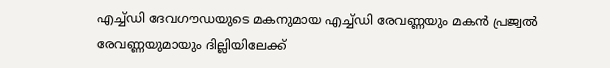എച്ച്ഡി ദേവഗൗഡയുടെ മകനുമായ എച്ച്ഡി രേവണ്ണയും മകൻ പ്രജ്വൽ രേവണ്ണയുമായും ദില്ലിയിലേക്ക്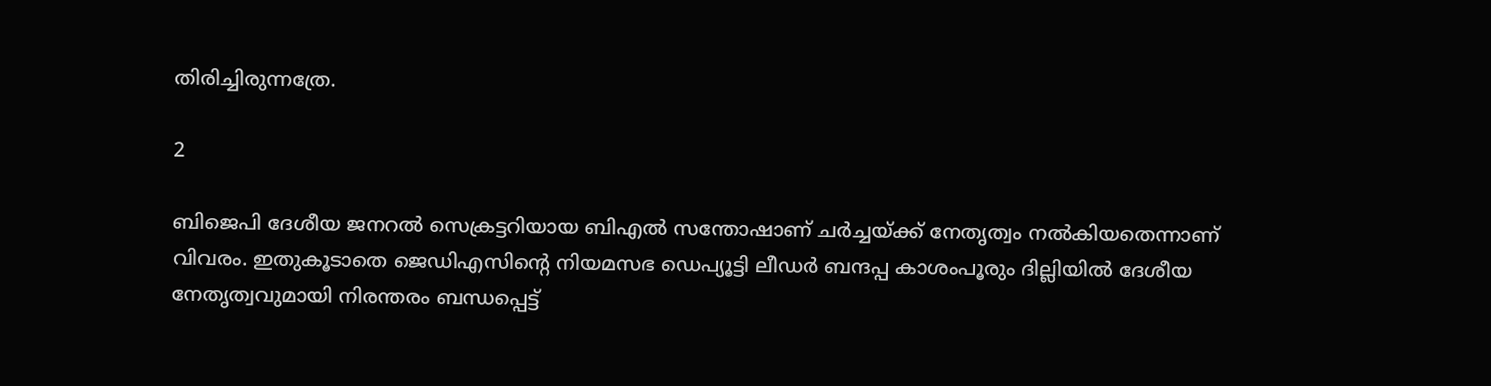തിരിച്ചിരുന്നത്രേ.

2

ബിജെപി ദേശീയ ജനറൽ സെക്രട്ടറിയായ ബിഎൽ സന്തോഷാണ് ചർച്ചയ്ക്ക് നേതൃത്വം നൽകിയതെന്നാണ് വിവരം. ഇതുകൂടാതെ ജെഡിഎസിന്റെ നിയമസഭ ഡെപ്യൂട്ടി ലീഡർ ബന്ദപ്പ കാശംപൂരും ദില്ലിയിൽ ദേശീയ നേതൃത്വവുമായി നിരന്തരം ബന്ധപ്പെട്ട്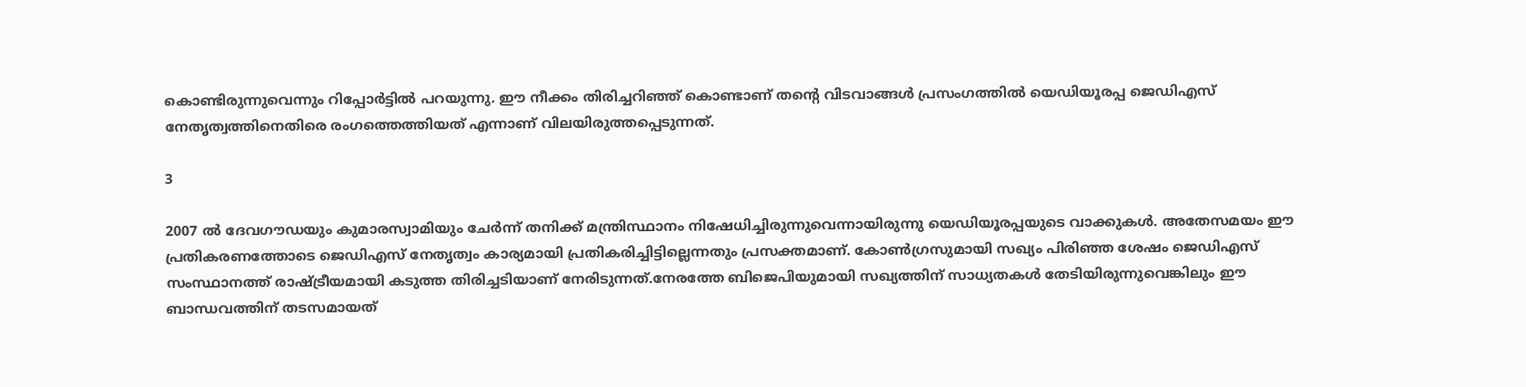കൊണ്ടിരുന്നുവെന്നും റിപ്പോർട്ടിൽ പറയുന്നു. ഈ നീക്കം തിരിച്ചറിഞ്ഞ് കൊണ്ടാണ് തന്റെ വിടവാങ്ങൾ പ്രസംഗത്തിൽ യെഡിയൂരപ്പ ജെഡിഎസ് നേതൃത്വത്തിനെതിരെ രംഗത്തെത്തിയത് എന്നാണ് വിലയിരുത്തപ്പെടുന്നത്.

3

2007 ൽ ദേവഗൗഡയും കുമാരസ്വാമിയും ചേർന്ന് തനിക്ക് മന്ത്രിസ്ഥാനം നിഷേധിച്ചിരുന്നുവെന്നായിരുന്നു യെഡിയൂരപ്പയുടെ വാക്കുകൾ. അതേസമയം ഈ പ്രതികരണത്തോടെ ജെഡിഎസ് നേതൃത്വം കാര്യമായി പ്രതികരിച്ചിട്ടില്ലെന്നതും പ്രസക്തമാണ്. കോൺഗ്രസുമായി സഖ്യം പിരിഞ്ഞ ശേഷം ജെഡിഎസ് സംസ്ഥാനത്ത് രാഷ്ട്രീയമായി കടുത്ത തിരിച്ചടിയാണ് നേരിടുന്നത്.നേരത്തേ ബിജെപിയുമായി സഖ്യത്തിന് സാധ്യതകൾ തേടിയിരുന്നുവെങ്കിലും ഈ ബാന്ധവത്തിന് തടസമായത്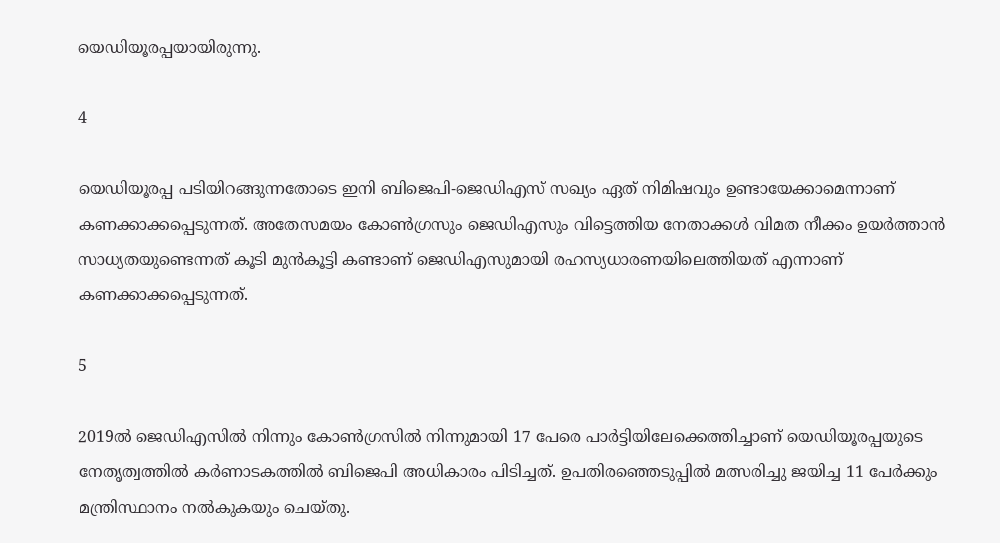യെഡിയൂരപ്പയായിരുന്നു.

4

യെഡിയൂരപ്പ പടിയിറങ്ങുന്നതോടെ ഇനി ബിജെപി-ജെഡിഎസ് സഖ്യം ഏത് നിമിഷവും ഉണ്ടായേക്കാമെന്നാണ് കണക്കാക്കപ്പെടുന്നത്. അതേസമയം കോൺഗ്രസും ജെഡിഎസും വിട്ടെത്തിയ നേതാക്കൾ വിമത നീക്കം ഉയർത്താൻ സാധ്യതയുണ്ടെന്നത് കൂടി മുൻകൂട്ടി കണ്ടാണ് ജെഡിഎസുമായി രഹസ്യധാരണയിലെത്തിയത് എന്നാണ് കണക്കാക്കപ്പെടുന്നത്.

5

2019ൽ ജെഡിഎസിൽ നിന്നും കോൺഗ്രസിൽ നിന്നുമായി 17 പേരെ പാർട്ടിയിലേക്കെത്തിച്ചാണ് യെഡിയൂരപ്പയുടെ നേതൃത്വത്തിൽ കർണാടകത്തിൽ ബിജെപി അധികാരം പിടിച്ചത്. ഉപതിരഞ്ഞെടുപ്പില്‍ മത്സരിച്ചു ജയിച്ച 11 പേർക്കും മന്ത്രിസ്ഥാനം നൽകുകയും ചെയ്തു.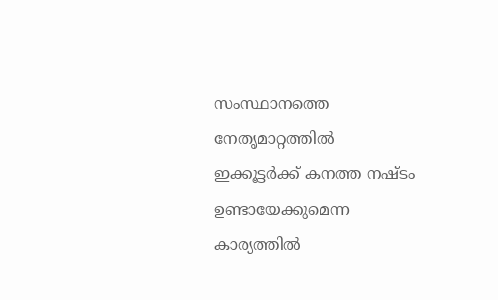സംസ്ഥാനത്തെ നേതൃമാറ്റത്തിൽ ഇക്കൂട്ടർക്ക് കനത്ത നഷ്ടം ഉണ്ടായേക്കുമെന്ന കാര്യത്തിൽ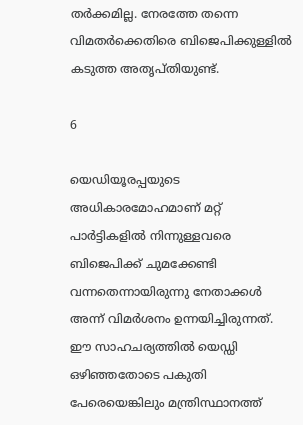തർക്കമില്ല. നേരത്തേ തന്നെ വിമതർക്കെതിരെ ബിജെപിക്കുള്ളിൽ കടുത്ത അതൃപ്തിയുണ്ട്.

6

യെഡിയൂരപ്പയുടെ അധികാരമോഹമാണ് മറ്റ് പാർട്ടികളിൽ നിന്നുള്ളവരെ ബിജെപിക്ക് ചുമക്കേണ്ടി വന്നതെന്നായിരുന്നു നേതാക്കൾ അന്ന് വിമർശനം ഉന്നയിച്ചിരുന്നത്. ഈ സാഹചര്യത്തിൽ യെഡ്ഡി ഒഴിഞ്ഞതോടെ പകുതി പേരെയെങ്കിലും മന്ത്രിസ്ഥാനത്ത്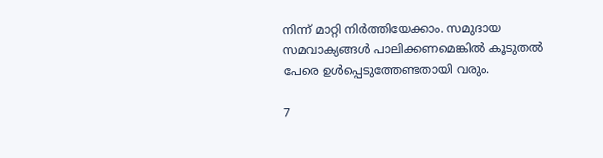നിന്ന് മാറ്റി നിർത്തിയേക്കാം. സമുദായ സമവാക്യങ്ങൾ പാലിക്കണമെങ്കിൽ കൂടുതൽ പേരെ ഉൾപ്പെടുത്തേണ്ടതായി വരും.

7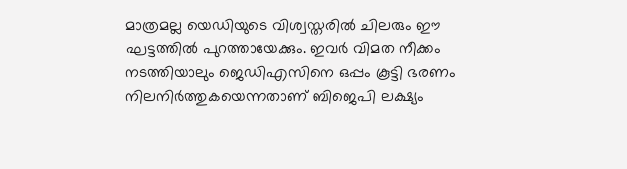മാത്രമല്ല യെഡിയുടെ വിശ്വസ്തരിൽ ചിലരും ഈ ഘട്ടത്തിൽ പുറത്തായേക്കും. ഇവർ വിമത നീക്കം നടത്തിയാലും ജെഡിഎസിനെ ഒപ്പം കൂട്ടി ഭരണം നിലനിർത്തുകയെന്നതാണ് ബിജെപി ലക്ഷ്യം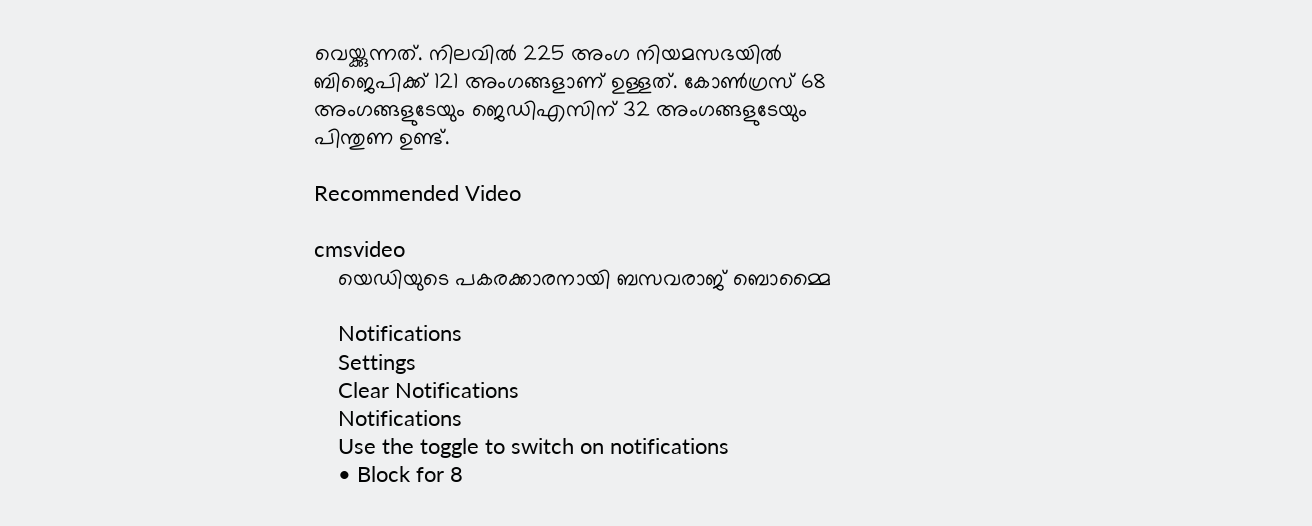വെയ്ക്കുന്നത്. നിലവിൽ 225 അംഗ നിയമസഭയിൽ ബിജെപിക്ക് 121 അംഗങ്ങളാണ് ഉള്ളത്. കോൺഗ്രസ് 68 അംഗങ്ങളുടേയും ജെഡിഎസിന് 32 അംഗങ്ങളുടേയും പിന്തുണ ഉണ്ട്.

Recommended Video

cmsvideo
    യെഡിയുടെ പകരക്കാരനായി ബസവരാജ് ബൊമ്മൈ

    Notifications
    Settings
    Clear Notifications
    Notifications
    Use the toggle to switch on notifications
    • Block for 8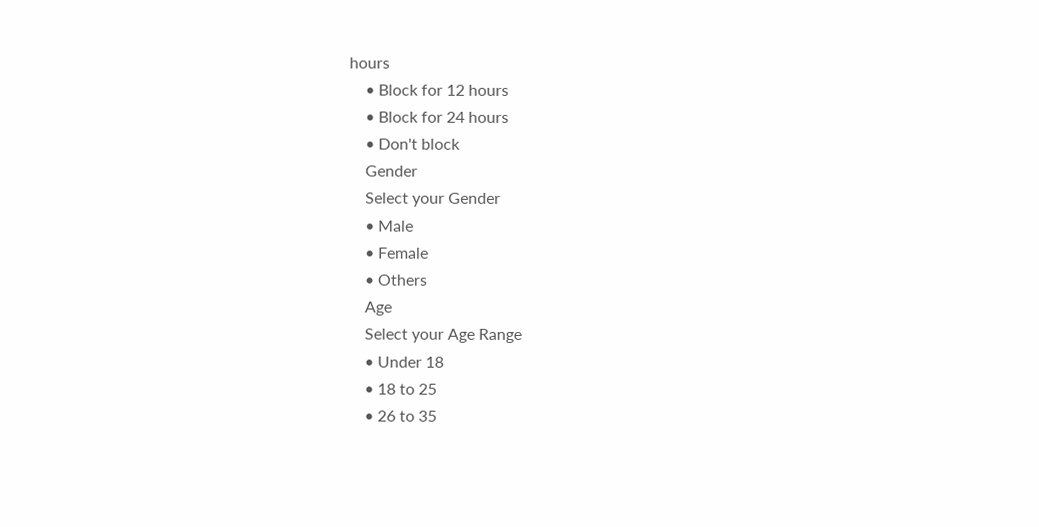hours
    • Block for 12 hours
    • Block for 24 hours
    • Don't block
    Gender
    Select your Gender
    • Male
    • Female
    • Others
    Age
    Select your Age Range
    • Under 18
    • 18 to 25
    • 26 to 35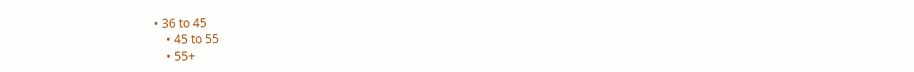• 36 to 45
    • 45 to 55
    • 55+